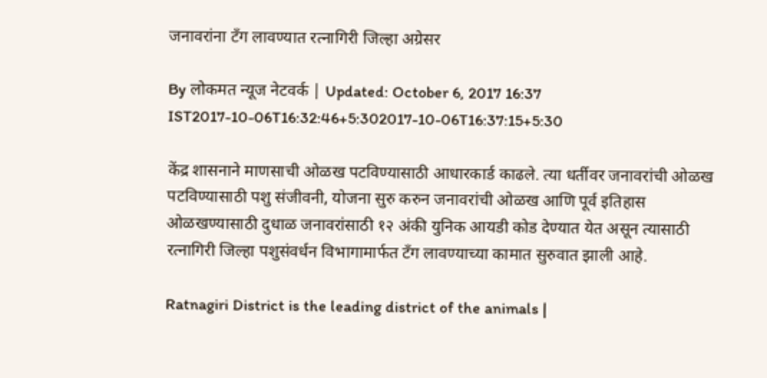जनावरांना टँग लावण्यात रत्नागिरी जिल्हा अग्रेसर

By लोकमत न्यूज नेटवर्क | Updated: October 6, 2017 16:37 IST2017-10-06T16:32:46+5:302017-10-06T16:37:15+5:30

केंद्र शासनाने माणसाची ओळख पटविण्यासाठी आधारकार्ड काढले. त्या धर्तीवर जनावरांची ओळख पटविण्यासाठी पशु संजीवनी, योजना सुरु करुन जनावरांची ओळख आणि पूर्व इतिहास ओळखण्यासाठी दुधाळ जनावरांसाठी १२ अंकी युनिक आयडी कोड देण्यात येत असून त्यासाठी रत्नागिरी जिल्हा पशुसंवर्धन विभागामार्फत टँग लावण्याच्या कामात सुरुवात झाली आहे.

Ratnagiri District is the leading district of the animals |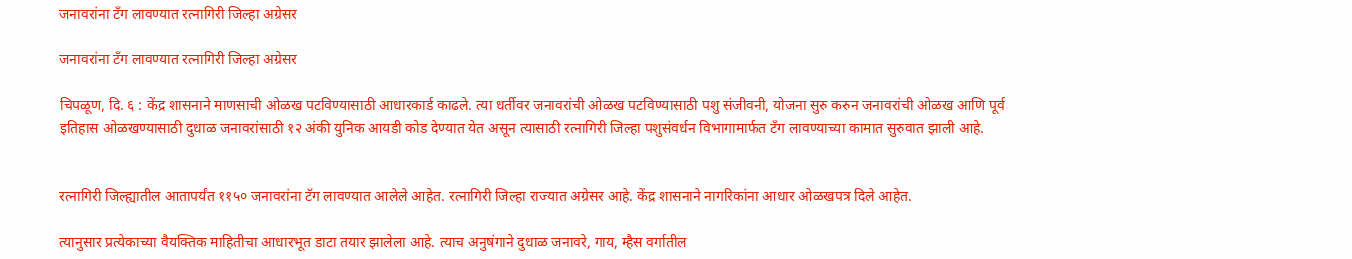जनावरांना टँग लावण्यात रत्नागिरी जिल्हा अग्रेसर

जनावरांना टँग लावण्यात रत्नागिरी जिल्हा अग्रेसर

चिपळूण, दि. ६ : केंद्र शासनाने माणसाची ओळख पटविण्यासाठी आधारकार्ड काढले. त्या धर्तीवर जनावरांची ओळख पटविण्यासाठी पशु संजीवनी, योजना सुरु करुन जनावरांची ओळख आणि पूर्व इतिहास ओळखण्यासाठी दुधाळ जनावरांसाठी १२ अंकी युनिक आयडी कोड देण्यात येत असून त्यासाठी रत्नागिरी जिल्हा पशुसंवर्धन विभागामार्फत टँग लावण्याच्या कामात सुरुवात झाली आहे.


रत्नागिरी जिल्ह्यातील आतापर्यंत ११५० जनावरांना टॅग लावण्यात आलेले आहेत. रत्नागिरी जिल्हा राज्यात अग्रेसर आहे. केंद्र शासनाने नागरिकांना आधार ओळखपत्र दिले आहेत.

त्यानुसार प्रत्येकाच्या वैयक्तिक माहितीचा आधारभूत डाटा तयार झालेला आहे. त्याच अनुषंगाने दुधाळ जनावरे, गाय, म्हैस वर्गातील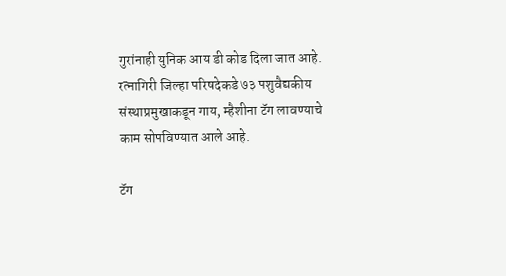गुरांनाही युनिक आय डी कोड दिला जात आहे. रत्नागिरी जिल्हा परिषदेकडे ७३ पशुवैद्यकीय संस्थाप्रमुखाकडून गाय, म्हैशीना टॅग लावण्याचे काम सोपविण्यात आले आहे.

टॅग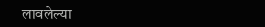लावलेल्या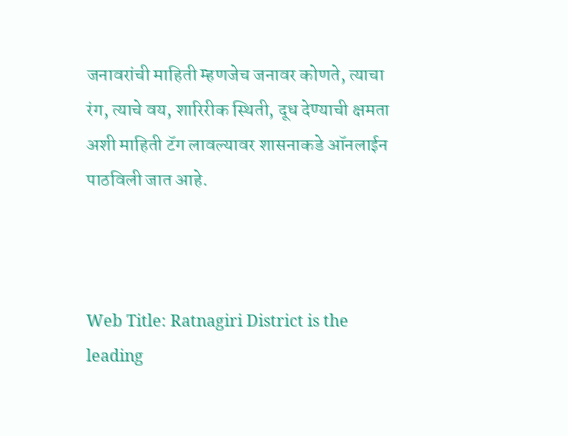जनावरांची माहिती म्हणजेच जनावर कोणते, त्याचा रंग, त्याचे वय, शारिरीक स्थिती, दूध देण्याची क्षमता अशी माहिती टॅग लावल्यावर शासनाकडे ऑनलाईन पाठविली जात आहे.



Web Title: Ratnagiri District is the leading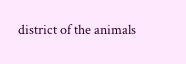district of the animals